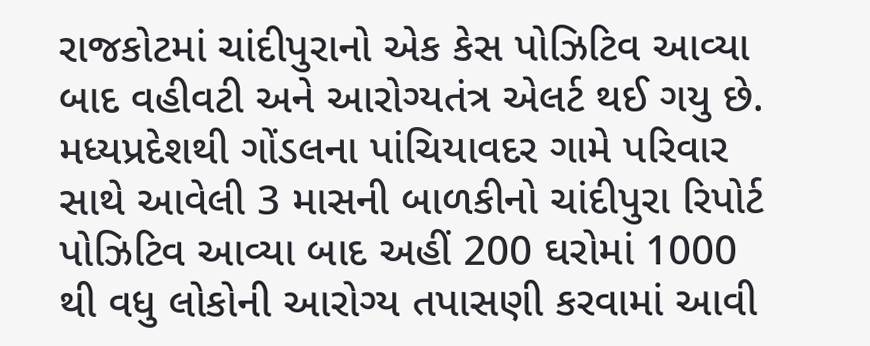રાજકોટમાં ચાંદીપુરાનો એક કેસ પોઝિટિવ આવ્યા બાદ વહીવટી અને આરોગ્યતંત્ર એલર્ટ થઈ ગયુ છે. મધ્યપ્રદેશથી ગોંડલના પાંચિયાવદર ગામે પરિવાર સાથે આવેલી 3 માસની બાળકીનો ચાંદીપુરા રિપોર્ટ પોઝિટિવ આવ્યા બાદ અહીં 200 ઘરોમાં 1000 થી વધુ લોકોની આરોગ્ય તપાસણી કરવામાં આવી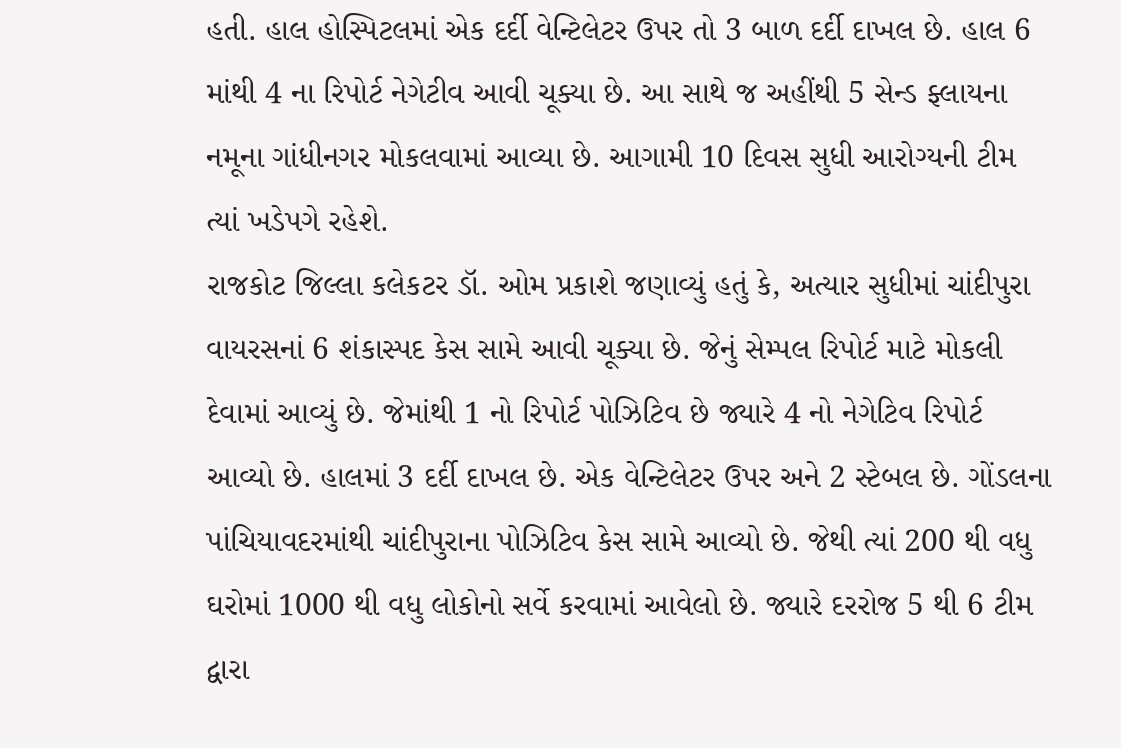હતી. હાલ હોસ્પિટલમાં એક દર્દી વેન્ટિલેટર ઉપર તો 3 બાળ દર્દી દાખલ છે. હાલ 6 માંથી 4 ના રિપોર્ટ નેગેટીવ આવી ચૂક્યા છે. આ સાથે જ અહીંથી 5 સેન્ડ ફ્લાયના નમૂના ગાંધીનગર મોકલવામાં આવ્યા છે. આગામી 10 દિવસ સુધી આરોગ્યની ટીમ ત્યાં ખડેપગે રહેશે.
રાજકોટ જિલ્લા કલેકટર ડૉ. ઓમ પ્રકાશે જણાવ્યું હતું કે, અત્યાર સુધીમાં ચાંદીપુરા વાયરસનાં 6 શંકાસ્પદ કેસ સામે આવી ચૂક્યા છે. જેનું સેમ્પલ રિપોર્ટ માટે મોકલી દેવામાં આવ્યું છે. જેમાંથી 1 નો રિપોર્ટ પોઝિટિવ છે જ્યારે 4 નો નેગેટિવ રિપોર્ટ આવ્યો છે. હાલમાં 3 દર્દી દાખલ છે. એક વેન્ટિલેટર ઉપર અને 2 સ્ટેબલ છે. ગોંડલના પાંચિયાવદરમાંથી ચાંદીપુરાના પોઝિટિવ કેસ સામે આવ્યો છે. જેથી ત્યાં 200 થી વધુ ઘરોમાં 1000 થી વધુ લોકોનો સર્વે કરવામાં આવેલો છે. જ્યારે દરરોજ 5 થી 6 ટીમ દ્વારા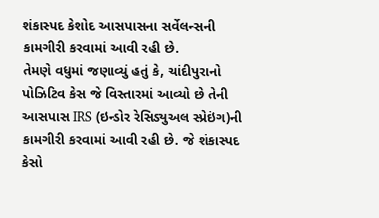શંકાસ્પદ કેશોદ આસપાસના સર્વેલન્સની કામગીરી કરવામાં આવી રહી છે.
તેમણે વધુમાં જણાવ્યું હતું કે, ચાંદીપુરાનો પોઝિટિવ કેસ જે વિસ્તારમાં આવ્યો છે તેની આસપાસ IRS (ઇન્ડોર રેસિડ્યુઅલ સ્પ્રેઇંગ)ની કામગીરી કરવામાં આવી રહી છે. જે શંકાસ્પદ કેસો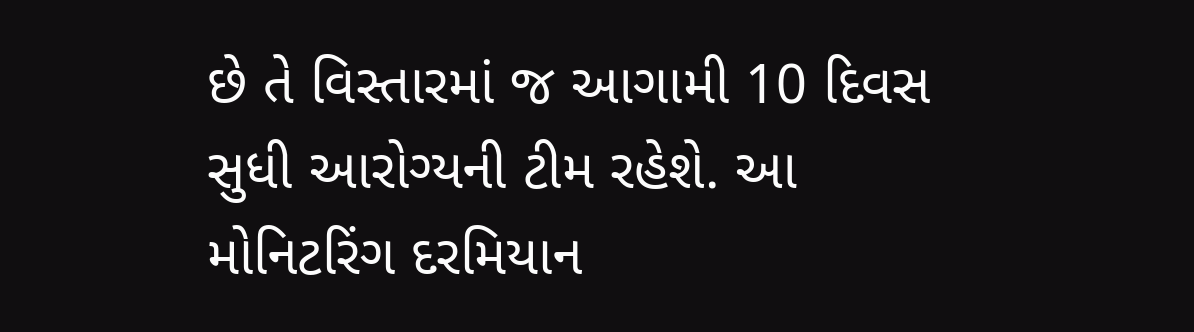છે તે વિસ્તારમાં જ આગામી 10 દિવસ સુધી આરોગ્યની ટીમ રહેશે. આ મોનિટરિંગ દરમિયાન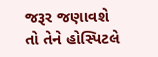જરૂર જણાવશે તો તેને હોસ્પિટલે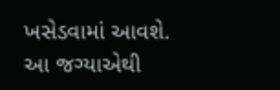ખસેડવામાં આવશે. આ જગ્યાએથી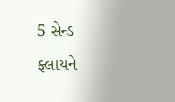5 સેન્ડ ફ્લાયને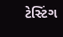ટેસ્ટિંગ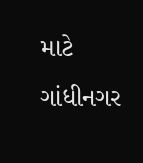માટે ગાંધીનગર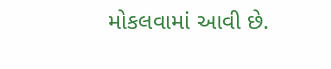મોકલવામાં આવી છે.